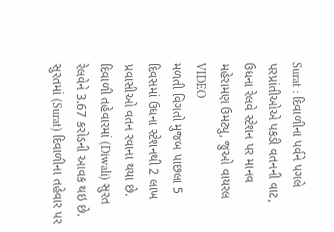Surat : દિવાળીના પર્વને પગલે પરપ્રાંતીઓએ પકડી વતનની વાટ, ઉધના રેલવે સ્ટેશન પર માનવ મહેરામણ ઉમટ્યુ, જુઓ વાયરલ VIDEO
મળતી વિગતો મુજબ પાછલા 5 દિવસમાં ઉધના સ્ટેશનથી 2 લાખ પ્રવાસીઓ વતન રવાના થયા છે. દિવાળી તહેવારમાં (Diwali) સુરત રેલવેને 3.67 કરોડની આવક થઇ છે.
સુરતમાં (Surat) દિવાળીના તહેવાર પર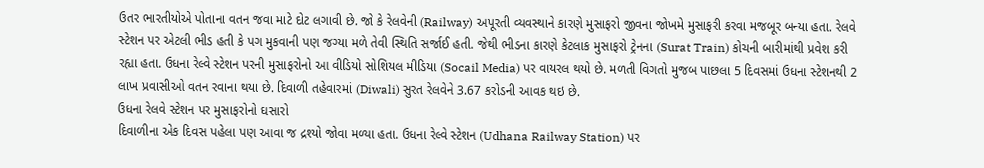ઉતર ભારતીયોએ પોતાના વતન જવા માટે દોટ લગાવી છે. જો કે રેલવેની (Railway) અપૂરતી વ્યવસ્થાને કારણે મુસાફરો જીવના જોખમે મુસાફરી કરવા મજબૂર બન્યા હતા. રેલવે સ્ટેશન પર એટલી ભીડ હતી કે પગ મુકવાની પણ જગ્યા મળે તેવી સ્થિતિ સર્જાઈ હતી. જેથી ભીડના કારણે કેટલાક મુસાફરો ટ્રેનના (Surat Train) કોચની બારીમાંથી પ્રવેશ કરી રહ્યા હતા. ઉધના રેલ્વે સ્ટેશન પરની મુસાફરોનો આ વીડિયો સોશિયલ મીડિયા (Socail Media) પર વાયરલ થયો છે. મળતી વિગતો મુજબ પાછલા 5 દિવસમાં ઉધના સ્ટેશનથી 2 લાખ પ્રવાસીઓ વતન રવાના થયા છે. દિવાળી તહેવારમાં (Diwali) સુરત રેલવેને 3.67 કરોડની આવક થઇ છે.
ઉધના રેલવે સ્ટેશન પર મુસાફરોનો ઘસારો
દિવાળીના એક દિવસ પહેલા પણ આવા જ દ્રશ્યો જોવા મળ્યા હતા. ઉધના રેલ્વે સ્ટેશન (Udhana Railway Station) પર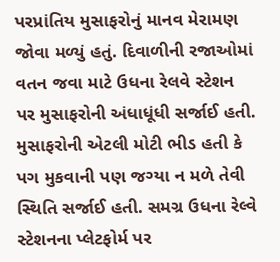પરપ્રાંતિય મુસાફરોનું માનવ મેરામણ જોવા મળ્યું હતું. દિવાળીની રજાઓમાં વતન જવા માટે ઉધના રેલવે સ્ટેશન પર મુસાફરોની અંધાધૂંધી સર્જાઈ હતી. મુસાફરોની એટલી મોટી ભીડ હતી કે પગ મુકવાની પણ જગ્યા ન મળે તેવી સ્થિતિ સર્જાઈ હતી. સમગ્ર ઉધના રેલ્વે સ્ટેશનના પ્લેટફોર્મ પર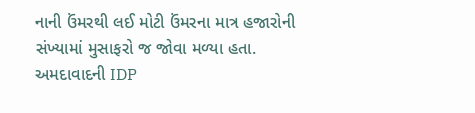નાની ઉંમરથી લઈ મોટી ઉંમરના માત્ર હજારોની સંખ્યામાં મુસાફરો જ જોવા મળ્યા હતા.
અમદાવાદની IDP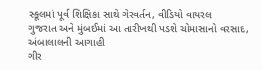સ્કૂલમાં પૂર્વ શિક્ષિકા સાથે ગેરવર્તન, વીડિયો વાયરલ
ગુજરાત અને મુંબઈમાં આ તારીખથી પડશે ચોમાસાનો વરસાદ, અંબાલાલની આગાહી
ગીર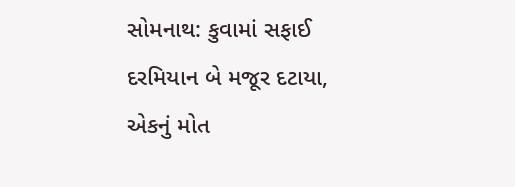સોમનાથ: કુવામાં સફાઈ દરમિયાન બે મજૂર દટાયા, એકનું મોત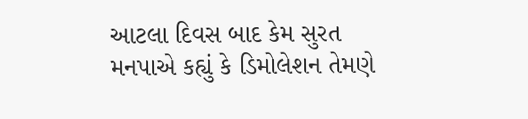આટલા દિવસ બાદ કેમ સુરત મનપાએ કહ્યું કે ડિમોલેશન તેમણે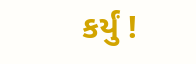કર્યું !